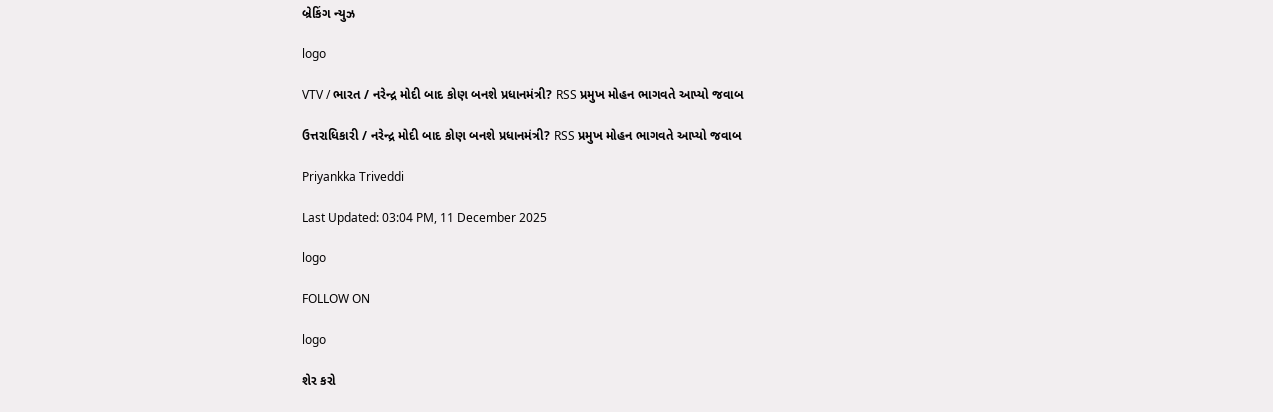બ્રેકિંગ ન્યુઝ

logo

VTV / ભારત / નરેન્દ્ર મોદી બાદ કોણ બનશે પ્રધાનમંત્રી? RSS પ્રમુખ મોહન ભાગવતે આપ્યો જવાબ

ઉત્તરાધિકારી / નરેન્દ્ર મોદી બાદ કોણ બનશે પ્રધાનમંત્રી? RSS પ્રમુખ મોહન ભાગવતે આપ્યો જવાબ

Priyankka Triveddi

Last Updated: 03:04 PM, 11 December 2025

logo

FOLLOW ON

logo

શેર કરો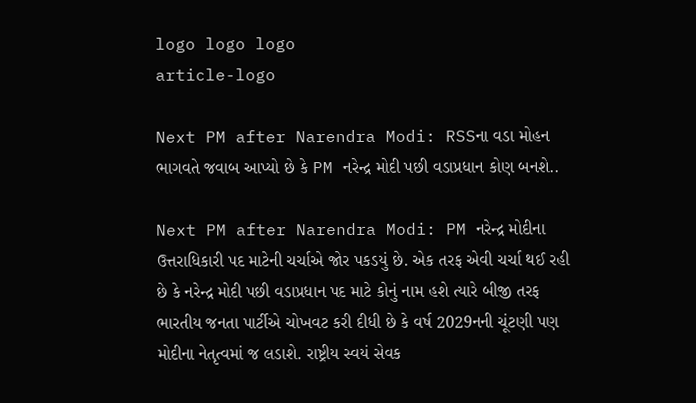logo logo logo
article-logo

Next PM after Narendra Modi: RSSના વડા મોહન ભાગવતે જવાબ આપ્યો છે કે PM નરેન્દ્ર મોદી પછી વડાપ્રધાન કોણ બનશે..

Next PM after Narendra Modi: PM નરેન્દ્ર મોદીના ઉત્તરાધિકારી પદ માટેની ચર્ચાએ જોર પકડયું છે. એક તરફ એવી ચર્ચા થઈ રહી છે કે નરેન્દ્ર મોદી પછી વડાપ્રધાન પદ માટે કોનું નામ હશે ત્યારે બીજી તરફ ભારતીય જનતા પાર્ટીએ ચોખવટ કરી દીધી છે કે વર્ષ 2029નની ચૂંટણી પણ મોદીના નેતૃત્વમાં જ લડાશે. રાષ્ટ્રીય સ્વયં સેવક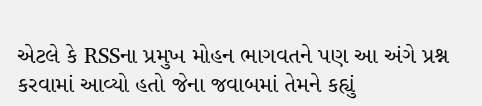એટલે કે RSSના પ્રમુખ મોહન ભાગવતને પણ આ અંગે પ્રશ્ન કરવામાં આવ્યો હતો જેના જવાબમાં તેમને કહ્યું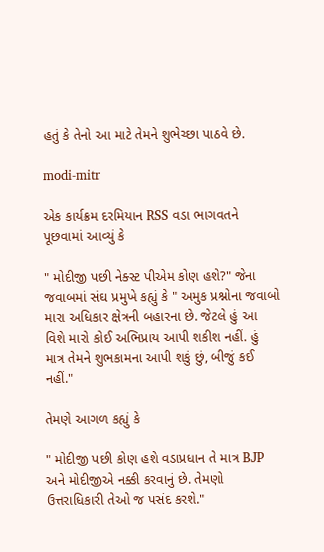હતું કે તેનો આ માટે તેમને શુભેચ્છા પાઠવે છે.

modi-mitr

એક કાર્યક્રમ દરમિયાન RSS વડા ભાગવતને પૂછવામાં આવ્યું કે

" મોદીજી પછી નેક્સ્ટ પીએમ કોણ હશે?" જેના જવાબમાં સંઘ પ્રમુખે કહ્યું કે " અમુક પ્રશ્નોના જવાબો મારા અધિકાર ક્ષેત્રની બહારના છે. જેટલે હું આ વિશે મારો કોઈ અભિપ્રાય આપી શકીશ નહીં. હું માત્ર તેમને શુભકામના આપી શકું છું, બીજું કઈ નહીં."

તેમણે આગળ કહ્યું કે

" મોદીજી પછી કોણ હશે વડાપ્રધાન તે માત્ર BJP અને મોદીજીએ નક્કી કરવાનું છે. તેમણો ઉત્તરાધિકારી તેઓ જ પસંદ કરશે."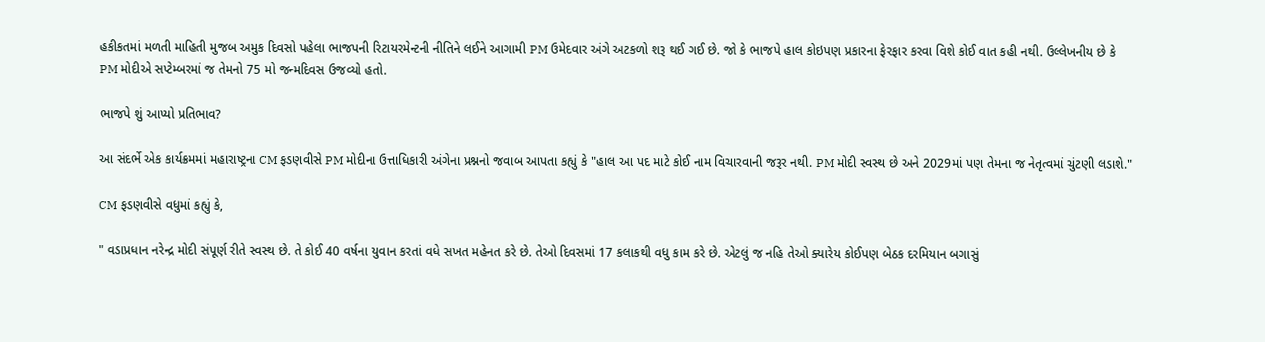હકીકતમાં મળતી માહિતી મુજબ અમુક દિવસો પહેલા ભાજપની રિટાયરમેન્ટની નીતિને લઈને આગામી PM ઉમેદવાર અંગે અટકળો શરૂ થઈ ગઈ છે. જો કે ભાજપે હાલ કોઇપણ પ્રકારના ફેરફાર કરવા વિશે કોઈ વાત કહી નથી. ઉલ્લેખનીય છે કે PM મોદીએ સપ્ટેમ્બરમાં જ તેમનો 75 મો જન્મદિવસ ઉજવ્યો હતો.

ભાજપે શું આપ્યો પ્રતિભાવ?

આ સંદર્ભે એક કાર્યક્રમમાં મહારાષ્ટ્રના CM ફડણવીસે PM મોદીના ઉત્તાધિકારી અંગેના પ્રશ્નનો જવાબ આપતા કહ્યું કે "હાલ આ પદ માટે કોઈ નામ વિચારવાની જરૂર નથી. PM મોદી સ્વસ્થ છે અને 2029માં પણ તેમના જ નેતૃત્વમાં ચુંટણી લડાશે."

CM ફડણવીસે વધુમાં કહ્યું કે,

" વડાપ્રધાન નરેન્દ્ર મોદી સંપૂર્ણ રીતે સ્વસ્થ છે. તે કોઈ 40 વર્ષના યુવાન કરતાં વધે સખત મહેનત કરે છે. તેઓ દિવસમાં 17 કલાકથી વધુ કામ કરે છે. એટલું જ નહિ તેઓ ક્યારેય કોઈપણ બેઠક દરમિયાન બગાસું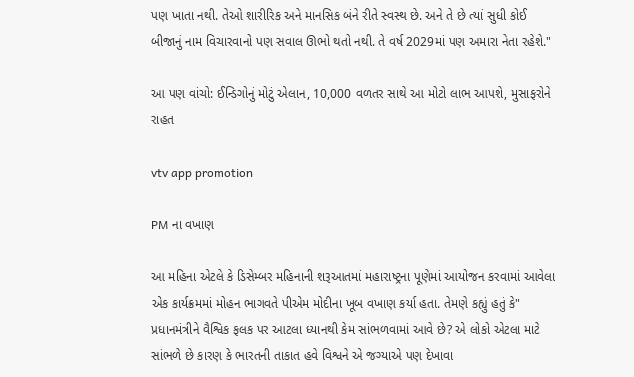પણ ખાતા નથી. તેઓ શારીરિક અને માનસિક બંને રીતે સ્વસ્થ છે. અને તે છે ત્યાં સુધી કોઈ બીજાનું નામ વિચારવાનો પણ સવાલ ઊભો થતો નથી. તે વર્ષ 2029માં પણ અમારા નેતા રહેશે."

આ પણ વાંચો: ઈન્ડિગોનું મોટું એલાન, 10,000 વળતર સાથે આ મોટો લાભ આપશે, મુસાફરોને રાહત

vtv app promotion

PM ના વખાણ

આ મહિના એટલે કે ડિસેમ્બર મહિનાની શરૂઆતમાં મહારાષ્ટ્રના પૂણેમાં આયોજન કરવામાં આવેલા એક કાર્યક્રમમાં મોહન ભાગવતે પીએમ મોદીના ખૂબ વખાણ કર્યા હતા. તેમણે કહ્યું હતું કે" પ્રધાનમંત્રીને વૈશ્વિક ફલક પર આટલા ધ્યાનથી કેમ સાંભળવામાં આવે છે? એ લોકો એટલા માટે સાંભળે છે કારણ કે ભારતની તાકાત હવે વિશ્વને એ જગ્યાએ પણ દેખાવા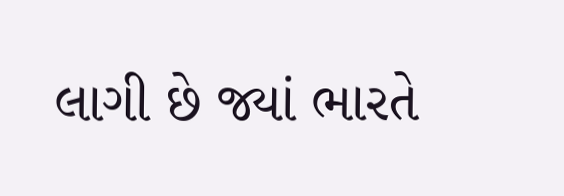લાગી છે જ્યાં ભારતે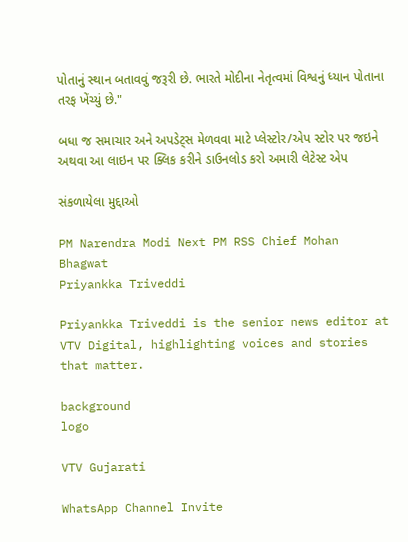પોતાનું સ્થાન બતાવવું જરૂરી છે. ભારતે મોદીના નેતૃત્વમાં વિશ્વનું ધ્યાન પોતાના તરફ ખેંચ્યું છે."

બધા જ સમાચાર અને અપડેટ્સ મેળવવા માટે પ્લેસ્ટોર/એપ સ્ટોર પર જઇને અથવા આ લાઇન પર ક્લિક કરીને ડાઉનલોડ કરો અમારી લેટેસ્ટ એપ

સંકળાયેલા મુદ્દાઓ

PM Narendra Modi Next PM RSS Chief Mohan Bhagwat
Priyankka Triveddi

Priyankka Triveddi is the senior news editor at VTV Digital, highlighting voices and stories that matter.

background
logo

VTV Gujarati

WhatsApp Channel Invite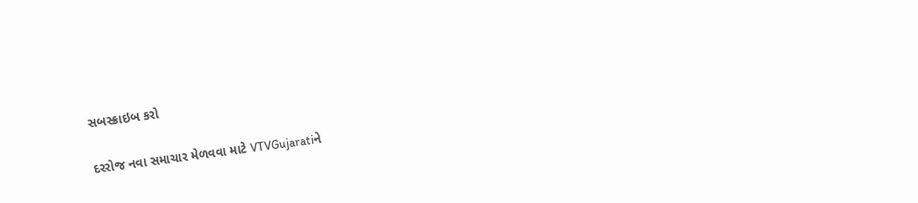સબસ્ક્રાઇબ કરો

દરરોજ નવા સમાચાર મેળવવા માટે VTVGujaratiને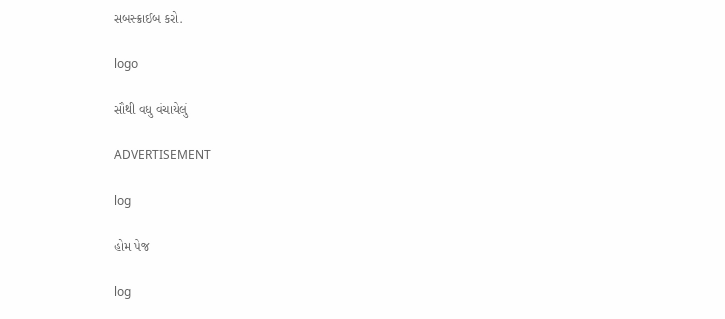સબસ્ક્રાઈબ કરો.

logo

સૌથી વધુ વંચાયેલું

ADVERTISEMENT

log

હોમ પેજ

log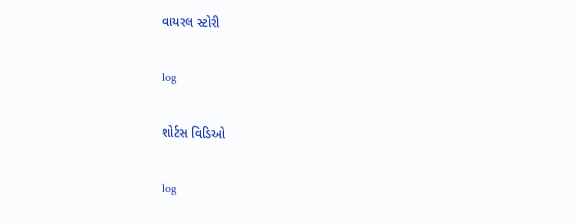વાયરલ સ્ટોરી

log

શોર્ટસ વિડિઓ

log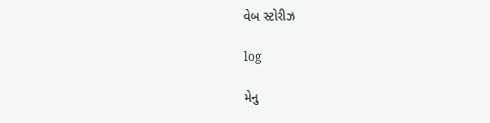વેબ સ્ટોરીઝ

log

મેનુ